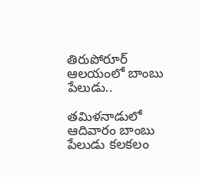తిరుపోరూర్‌ ఆలయంలో బాంబు పేలుడు..

తమిళనాడులో ఆదివారం బాంబు పేలుడు కలకలం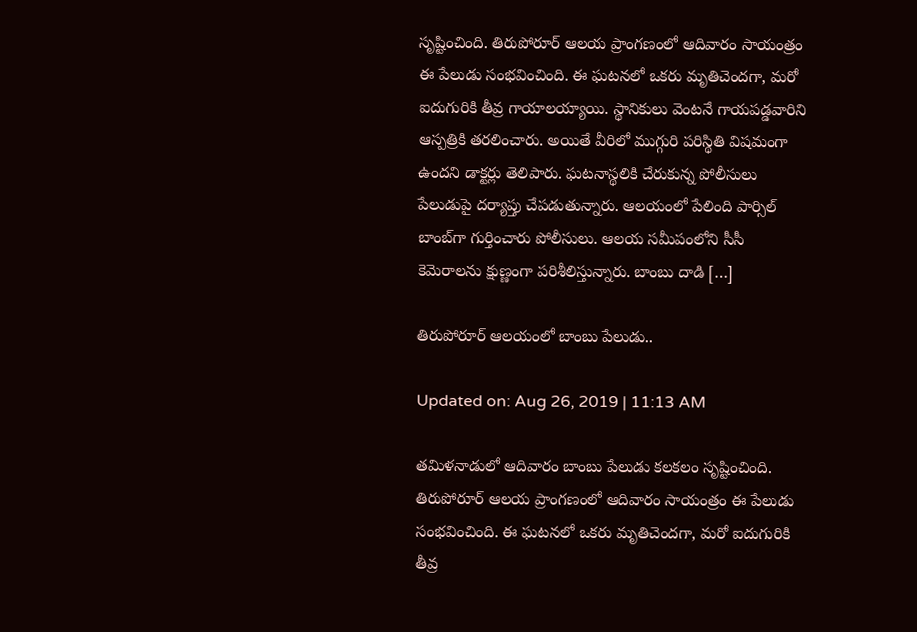సృష్టించింది. తిరుపోరూర్‌ ఆలయ ప్రాంగణంలో ఆదివారం సాయంత్రం ఈ పేలుడు సంభవించింది. ఈ ఘటనలో ఒకరు మృతిచెందగా, మరో ఐదుగురికి తీవ్ర గాయాలయ్యాయి. స్థానికులు వెంటనే గాయపడ్డవారిని ఆస్పత్రికి తరలించారు. అయితే వీరిలో ముగ్గురి పరిస్థితి విషమంగా ఉందని డాక్టర్లు తెలిపారు. ఘటనాస్థలికి చేరుకున్న పోలీసులు పేలుడుపై దర్యాప్తు చేపడుతున్నారు. ఆలయంలో పేలింది పార్సిల్‌ బాంబ్‌గా గుర్తించారు పోలీసులు. ఆలయ సమీపంలోని సీసీ కెమెరాలను క్షుణ్ణంగా పరిశీలిస్తున్నారు. బాంబు దాడి […]

తిరుపోరూర్‌ ఆలయంలో బాంబు పేలుడు..

Updated on: Aug 26, 2019 | 11:13 AM

తమిళనాడులో ఆదివారం బాంబు పేలుడు కలకలం సృష్టించింది. తిరుపోరూర్‌ ఆలయ ప్రాంగణంలో ఆదివారం సాయంత్రం ఈ పేలుడు సంభవించింది. ఈ ఘటనలో ఒకరు మృతిచెందగా, మరో ఐదుగురికి తీవ్ర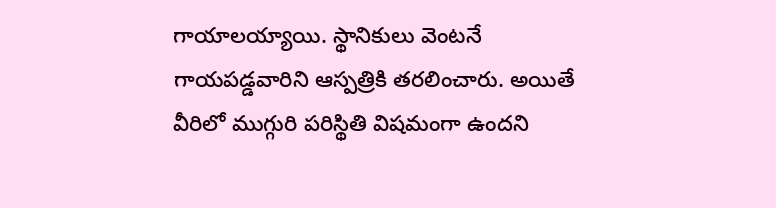గాయాలయ్యాయి. స్థానికులు వెంటనే గాయపడ్డవారిని ఆస్పత్రికి తరలించారు. అయితే వీరిలో ముగ్గురి పరిస్థితి విషమంగా ఉందని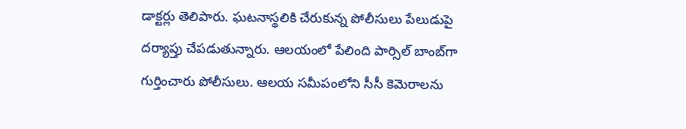డాక్టర్లు తెలిపారు. ఘటనాస్థలికి చేరుకున్న పోలీసులు పేలుడుపై దర్యాప్తు చేపడుతున్నారు. ఆలయంలో పేలింది పార్సిల్‌ బాంబ్‌గా గుర్తించారు పోలీసులు. ఆలయ సమీపంలోని సీసీ కెమెరాలను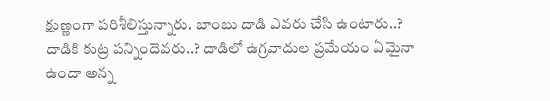క్షుణ్ణంగా పరిశీలిస్తున్నారు. బాంబు దాడి ఎవరు చేసి ఉంటారు..? దాడికి కుట్ర పన్నిందెవరు..? దాడిలో ఉగ్రవాదుల ప్రమేయం ఏమైనా ఉందా అన్న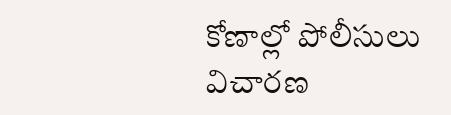కోణాల్లో పోలీసులు విచారణ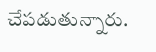చేపడుతున్నారు.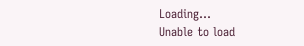Loading...
Unable to load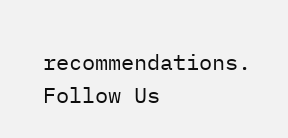recommendations.
Follow Us